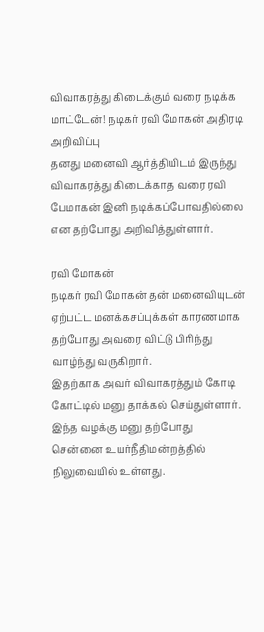விவாகரத்து கிடைக்கும் வரை நடிக்க மாட்டேன்! நடிகர் ரவி மோகன் அதிரடி அறிவிப்பு
தனது மனைவி ஆர்த்தியிடம் இருந்து விவாகரத்து கிடைக்காத வரை ரவி பேமாகன் இனி நடிக்கப்போவதில்லை என தற்போது அறிவித்துள்ளார்.

ரவி மோகன்
நடிகர் ரவி மோகன் தன் மனைவியுடன் ஏற்பட்ட மனக்கசப்புக்கள் காரணமாக தற்போது அவரை விட்டு பிரிந்து வாழ்ந்து வருகிறார்.
இதற்காக அவர் விவாகரத்தும் கோடி கோட்டில் மனு தாக்கல் செய்துள்ளார். இந்த வழக்கு மனு தற்போது சென்னை உயர்நீதிமன்றத்தில் நிலுவையில் உள்ளது.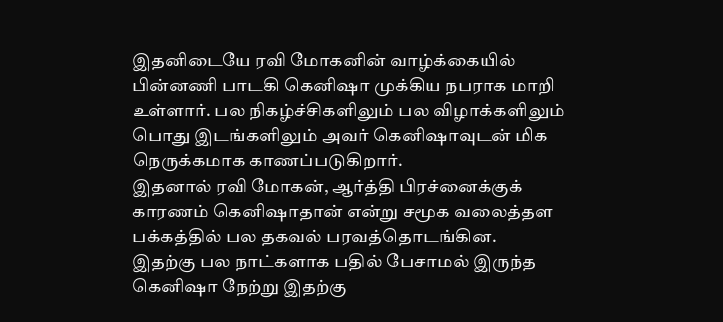இதனிடையே ரவி மோகனின் வாழ்க்கையில் பின்னணி பாடகி கெனிஷா முக்கிய நபராக மாறி உள்ளார். பல நிகழ்ச்சிகளிலும் பல விழாக்களிலும் பொது இடங்களிலும் அவர் கெனிஷாவுடன் மிக நெருக்கமாக காணப்படுகிறார்.
இதனால் ரவி மோகன், ஆர்த்தி பிரச்னைக்குக் காரணம் கெனிஷாதான் என்று சமூக வலைத்தள பக்கத்தில் பல தகவல் பரவத்தொடங்கின.
இதற்கு பல நாட்களாக பதில் பேசாமல் இருந்த கெனிஷா நேற்று இதற்கு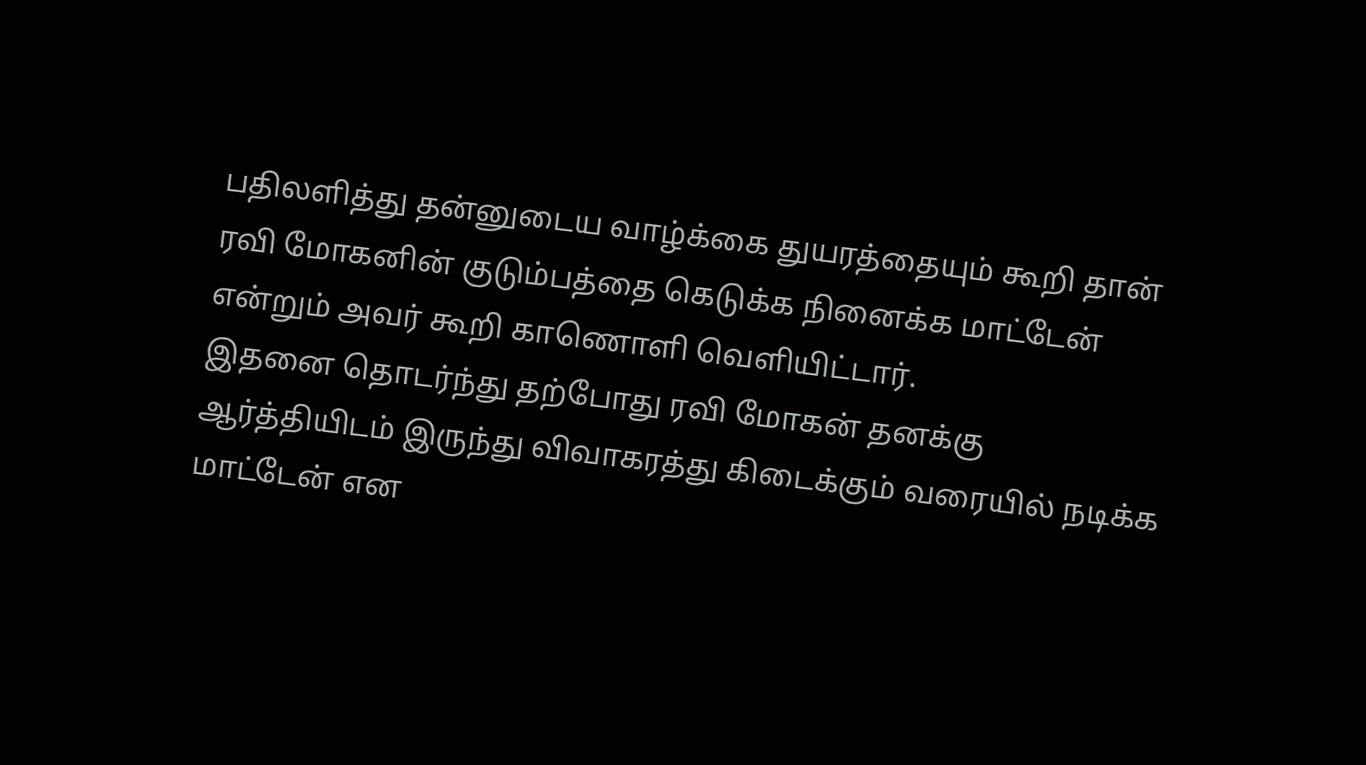பதிலளித்து தன்னுடைய வாழ்க்கை துயரத்தையும் கூறி தான் ரவி மோகனின் குடும்பத்தை கெடுக்க நினைக்க மாட்டேன் என்றும் அவர் கூறி காணொளி வெளியிட்டார்.
இதனை தொடர்ந்து தற்போது ரவி மோகன் தனக்கு ஆர்த்தியிடம் இருந்து விவாகரத்து கிடைக்கும் வரையில் நடிக்க மாட்டேன் என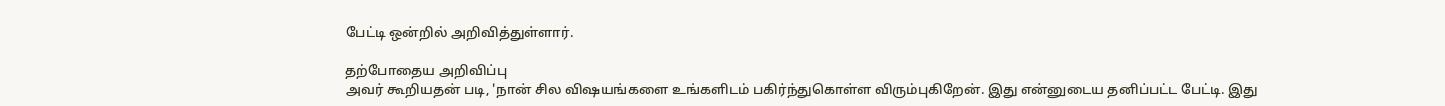பேட்டி ஒன்றில் அறிவித்துள்ளார்.

தற்போதைய அறிவிப்பு
அவர் கூறியதன் படி, 'நான் சில விஷயங்களை உங்களிடம் பகிர்ந்துகொள்ள விரும்புகிறேன். இது என்னுடைய தனிப்பட்ட பேட்டி. இது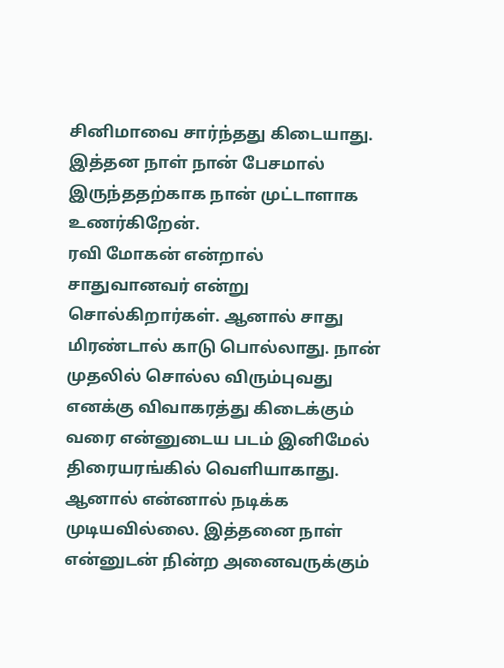சினிமாவை சார்ந்தது கிடையாது. இத்தன நாள் நான் பேசமால் இருந்ததற்காக நான் முட்டாளாக உணர்கிறேன்.
ரவி மோகன் என்றால் சாதுவானவர் என்று சொல்கிறார்கள். ஆனால் சாது மிரண்டால் காடு பொல்லாது. நான் முதலில் சொல்ல விரும்புவது எனக்கு விவாகரத்து கிடைக்கும் வரை என்னுடைய படம் இனிமேல் திரையரங்கில் வெளியாகாது.
ஆனால் என்னால் நடிக்க முடியவில்லை. இத்தனை நாள் என்னுடன் நின்ற அனைவருக்கும்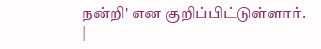நன்றி' என குறிப்பிட்டுள்ளார்.
|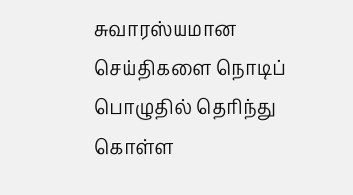சுவாரஸ்யமான செய்திகளை நொடிப் பொழுதில் தெரிந்து கொள்ள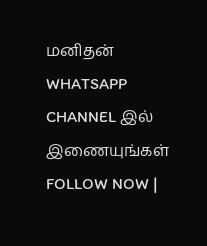மனிதன் WHATSAPP CHANNEL இல் இணையுங்கள் FOLLOW NOW |